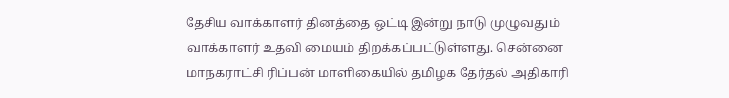தேசிய வாக்காளர் தினத்தை ஒட்டி இன்று நாடு முழுவதும் வாக்காளர் உதவி மையம் திறக்கப்பட்டுள்ளது. சென்னை மாநகராட்சி ரிப்பன் மாளிகையில் தமிழக தேர்தல் அதிகாரி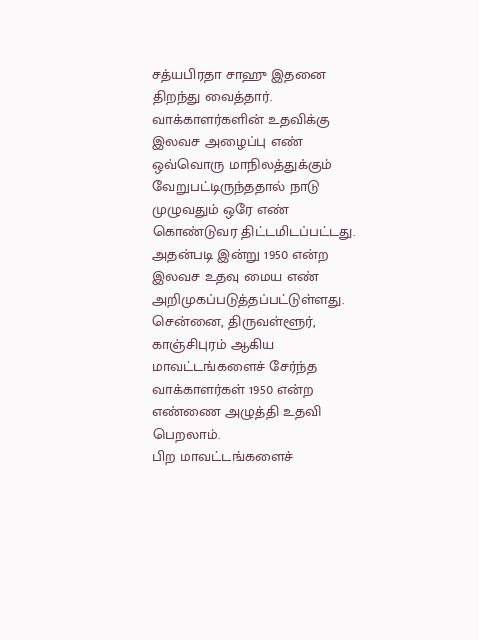சத்யபிரதா சாஹு இதனை திறந்து வைத்தார்.
வாக்காளர்களின் உதவிக்கு இலவச அழைப்பு எண் ஒவ்வொரு மாநிலத்துக்கும் வேறுபட்டிருந்ததால் நாடு முழுவதும் ஒரே எண் கொண்டுவர திட்டமிடப்பட்டது. அதன்படி இன்று 1950 என்ற இலவச உதவு மைய எண் அறிமுகப்படுத்தப்பட்டுள்ளது.
சென்னை, திருவள்ளூர், காஞ்சிபுரம் ஆகிய மாவட்டங்களைச் சேர்ந்த வாக்காளர்கள் 1950 என்ற எண்ணை அழுத்தி உதவி பெறலாம்.
பிற மாவட்டங்களைச்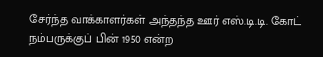சேர்ந்த வாக்காளர்கள் அந்தந்த ஊர் எஸ்.டி.டி. கோட் நம்பருக்குப் பின் 1950 என்ற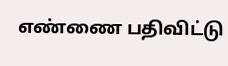எண்ணை பதிவிட்டு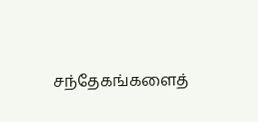சந்தேகங்களைத்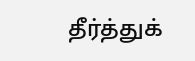தீர்த்துக்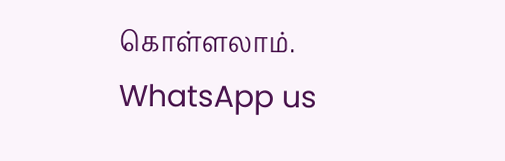கொள்ளலாம்.
WhatsApp us